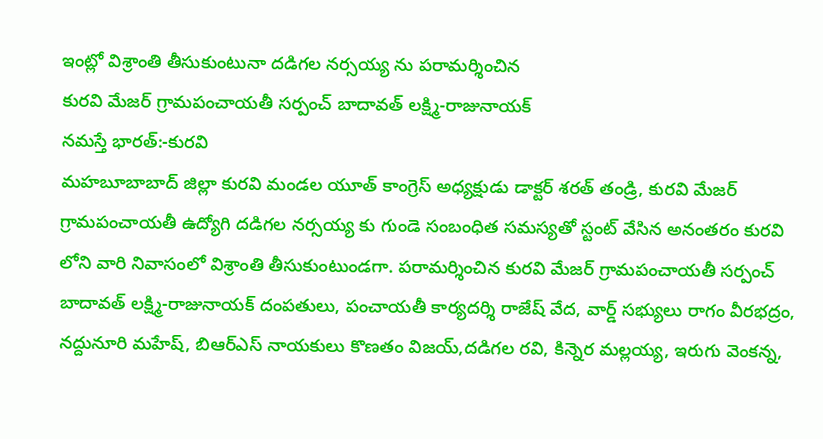ఇంట్లో విశ్రాంతి తీసుకుంటునా దడిగల నర్సయ్య ను పరామర్శించిన
కురవి మేజర్ గ్రామపంచాయతీ సర్పంచ్ బాదావత్ లక్ష్మి-రాజునాయక్
నమస్తే భారత్:-కురవి
మహబూబాబాద్ జిల్లా కురవి మండల యూత్ కాంగ్రెస్ అధ్యక్షుడు డాక్టర్ శరత్ తండ్రి, కురవి మేజర్ గ్రామపంచాయతీ ఉద్యోగి దడిగల నర్సయ్య కు గుండె సంబంధిత సమస్యతో స్టంట్ వేసిన అనంతరం కురవి లోని వారి నివాసంలో విశ్రాంతి తీసుకుంటుండగా. పరామర్శించిన కురవి మేజర్ గ్రామపంచాయతీ సర్పంచ్ బాదావత్ లక్ష్మి-రాజునాయక్ దంపతులు, పంచాయతీ కార్యదర్శి రాజేష్ వేద, వార్డ్ సభ్యులు రాగం వీరభద్రం, నద్దునూరి మహేష్, బిఆర్ఎస్ నాయకులు కొణతం విజయ్,దడిగల రవి, కిన్నెర మల్లయ్య, ఇరుగు వెంకన్న,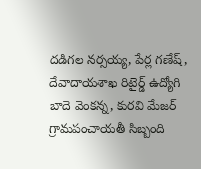దడిగల నర్సయ్య, పేర్ల గణేష్, దేవాదాయశాఖ రిటైర్డ్ ఉద్యోగి బాదె వెంకన్న, కురవి మేజర్ గ్రామపంచాయతీ సిబ్బంది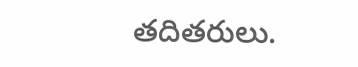తదితరులు.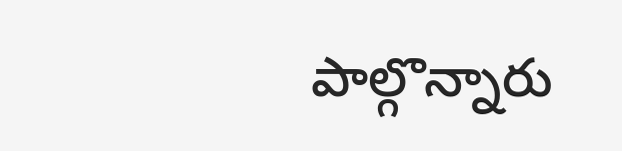పాల్గొన్నారు